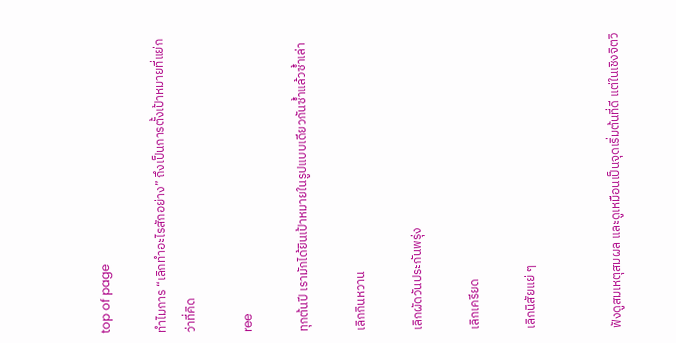top of page

ทำไมการ “เลิกทำอะไรสักอย่าง” ถึงเป็นการตั้งเป้าหมายที่แย่กว่าที่คิด

ree

ทุกต้นปี เรามักได้ยินเป้าหมายในรูปแบบเดียวกันซ้ำแล้วซ้ำเล่า

เลิกกินหวาน

เลิกผัดวันประกันพรุ่ง

เลิกเครียด

เลิกนิสัยแย่ ๆ


ฟังดูสมเหตุสมผล และดูเหมือนเป็นจุดเริ่มต้นที่ดี แต่ในเชิงจิตวิ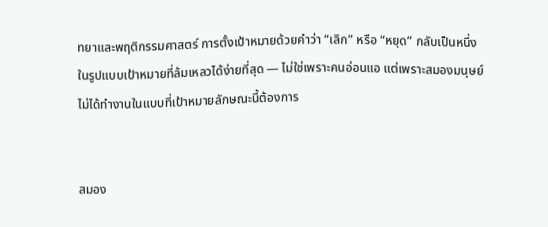ทยาและพฤติกรรมศาสตร์ การตั้งเป้าหมายด้วยคำว่า “เลิก” หรือ “หยุด” กลับเป็นหนึ่งในรูปแบบเป้าหมายที่ล้มเหลวได้ง่ายที่สุด — ไม่ใช่เพราะคนอ่อนแอ แต่เพราะสมองมนุษย์ไม่ได้ทำงานในแบบที่เป้าหมายลักษณะนี้ต้องการ


สมอง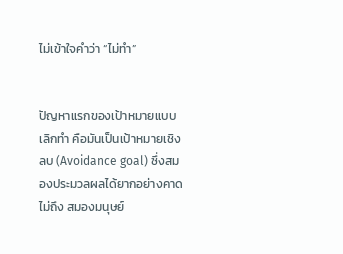ไม่เข้าใจคำว่า “ไม่ทำ”


ปัญหาแรกของเป้าหมายแบบเลิกทำ คือมันเป็นเป้าหมายเชิงลบ (Avoidance goal) ซึ่งสมองประมวลผลได้ยากอย่างคาดไม่ถึง สมองมนุษย์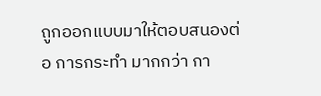ถูกออกแบบมาให้ตอบสนองต่อ การกระทำ มากกว่า กา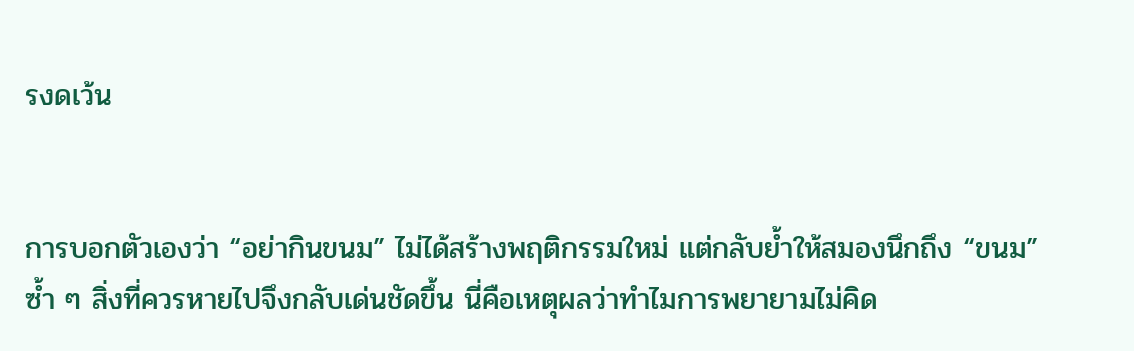รงดเว้น


การบอกตัวเองว่า “อย่ากินขนม” ไม่ได้สร้างพฤติกรรมใหม่ แต่กลับย้ำให้สมองนึกถึง “ขนม” ซ้ำ ๆ สิ่งที่ควรหายไปจึงกลับเด่นชัดขึ้น นี่คือเหตุผลว่าทำไมการพยายามไม่คิด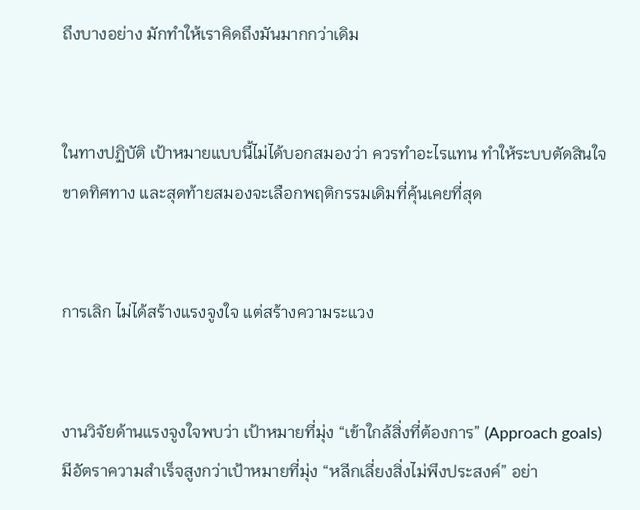ถึงบางอย่าง มักทำให้เราคิดถึงมันมากกว่าเดิม


ในทางปฏิบัติ เป้าหมายแบบนี้ไม่ได้บอกสมองว่า ควรทำอะไรแทน ทำให้ระบบตัดสินใจขาดทิศทาง และสุดท้ายสมองจะเลือกพฤติกรรมเดิมที่คุ้นเคยที่สุด


การเลิก ไม่ได้สร้างแรงจูงใจ แต่สร้างความระแวง


งานวิจัยด้านแรงจูงใจพบว่า เป้าหมายที่มุ่ง “เข้าใกล้สิ่งที่ต้องการ” (Approach goals) มีอัตราความสำเร็จสูงกว่าเป้าหมายที่มุ่ง “หลีกเลี่ยงสิ่งไม่พึงประสงค์” อย่า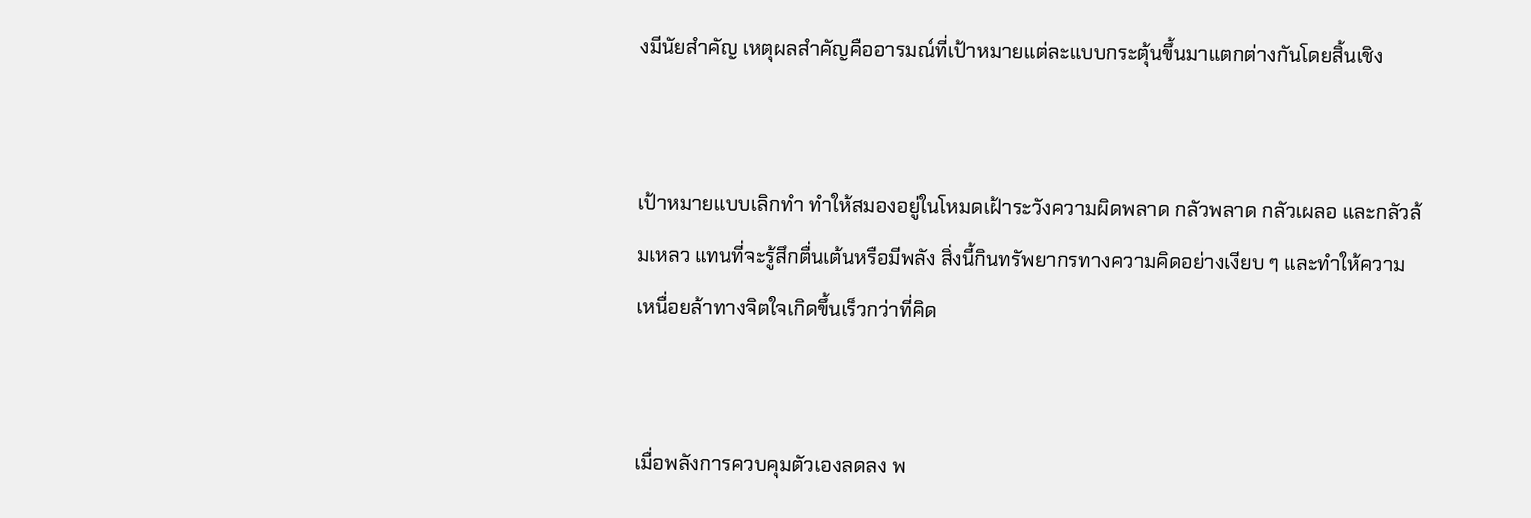งมีนัยสำคัญ เหตุผลสำคัญคืออารมณ์ที่เป้าหมายแต่ละแบบกระตุ้นขึ้นมาแตกต่างกันโดยสิ้นเชิง


เป้าหมายแบบเลิกทำ ทำให้สมองอยู่ในโหมดเฝ้าระวังความผิดพลาด กลัวพลาด กลัวเผลอ และกลัวล้มเหลว แทนที่จะรู้สึกตื่นเต้นหรือมีพลัง สิ่งนี้กินทรัพยากรทางความคิดอย่างเงียบ ๆ และทำให้ความเหนื่อยล้าทางจิตใจเกิดขึ้นเร็วกว่าที่คิด


เมื่อพลังการควบคุมตัวเองลดลง พ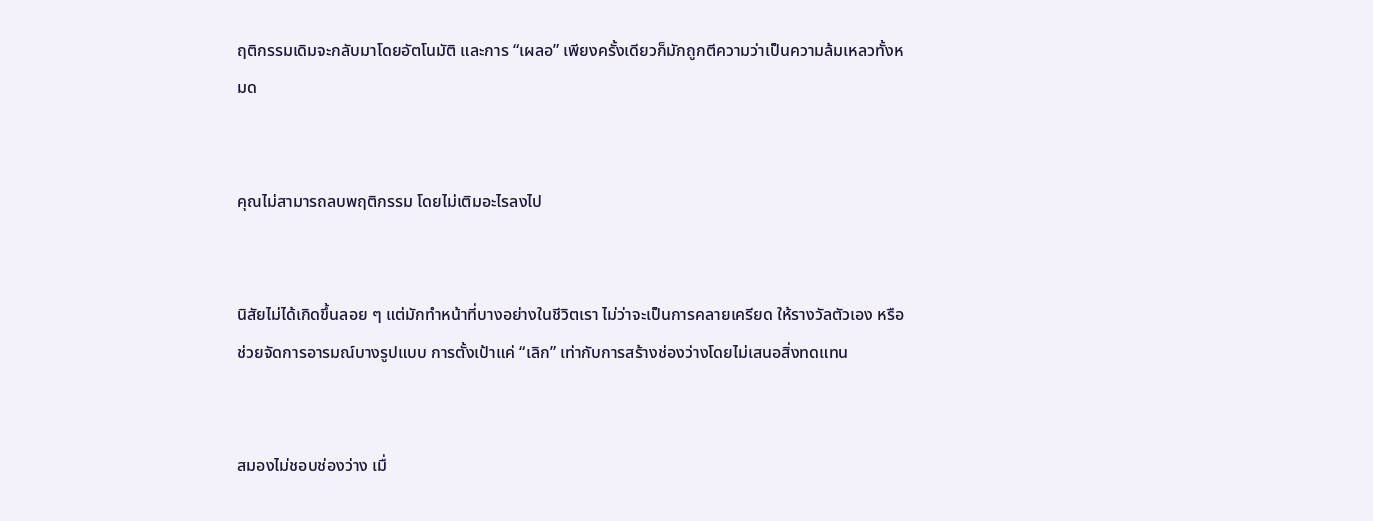ฤติกรรมเดิมจะกลับมาโดยอัตโนมัติ และการ “เผลอ” เพียงครั้งเดียวก็มักถูกตีความว่าเป็นความล้มเหลวทั้งหมด


คุณไม่สามารถลบพฤติกรรม โดยไม่เติมอะไรลงไป


นิสัยไม่ได้เกิดขึ้นลอย ๆ แต่มักทำหน้าที่บางอย่างในชีวิตเรา ไม่ว่าจะเป็นการคลายเครียด ให้รางวัลตัวเอง หรือช่วยจัดการอารมณ์บางรูปแบบ การตั้งเป้าแค่ “เลิก” เท่ากับการสร้างช่องว่างโดยไม่เสนอสิ่งทดแทน


สมองไม่ชอบช่องว่าง เมื่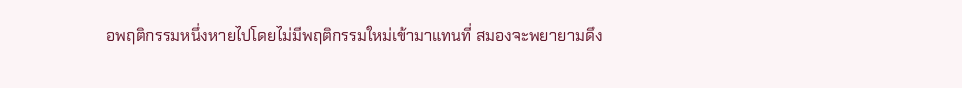อพฤติกรรมหนึ่งหายไปโดยไม่มีพฤติกรรมใหม่เข้ามาแทนที่ สมองจะพยายามดึง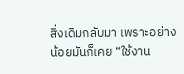สิ่งเดิมกลับมา เพราะอย่างน้อยมันก็เคย “ใช้งาน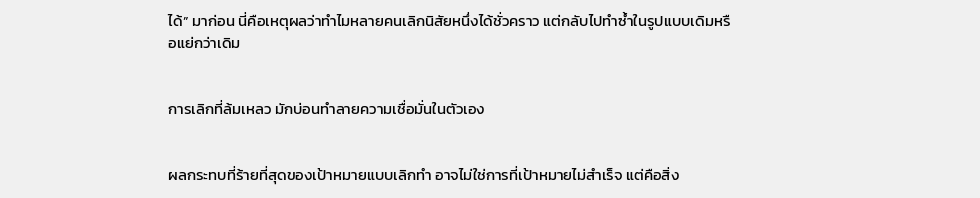ได้” มาก่อน นี่คือเหตุผลว่าทำไมหลายคนเลิกนิสัยหนึ่งได้ชั่วคราว แต่กลับไปทำซ้ำในรูปแบบเดิมหรือแย่กว่าเดิม


การเลิกที่ล้มเหลว มักบ่อนทำลายความเชื่อมั่นในตัวเอง


ผลกระทบที่ร้ายที่สุดของเป้าหมายแบบเลิกทำ อาจไม่ใช่การที่เป้าหมายไม่สำเร็จ แต่คือสิ่ง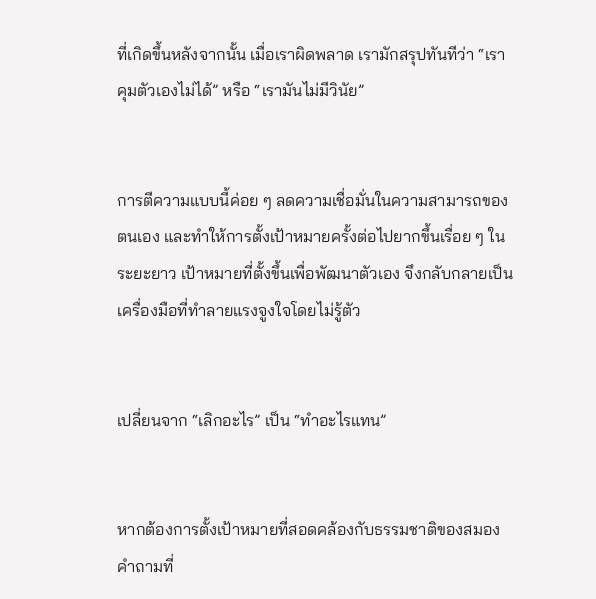ที่เกิดขึ้นหลังจากนั้น เมื่อเราผิดพลาด เรามักสรุปทันทีว่า “เราคุมตัวเองไม่ได้” หรือ “เรามันไม่มีวินัย”


การตีความแบบนี้ค่อย ๆ ลดความเชื่อมั่นในความสามารถของตนเอง และทำให้การตั้งเป้าหมายครั้งต่อไปยากขึ้นเรื่อย ๆ ในระยะยาว เป้าหมายที่ตั้งขึ้นเพื่อพัฒนาตัวเอง จึงกลับกลายเป็นเครื่องมือที่ทำลายแรงจูงใจโดยไม่รู้ตัว


เปลี่ยนจาก “เลิกอะไร” เป็น “ทำอะไรแทน”


หากต้องการตั้งเป้าหมายที่สอดคล้องกับธรรมชาติของสมอง คำถามที่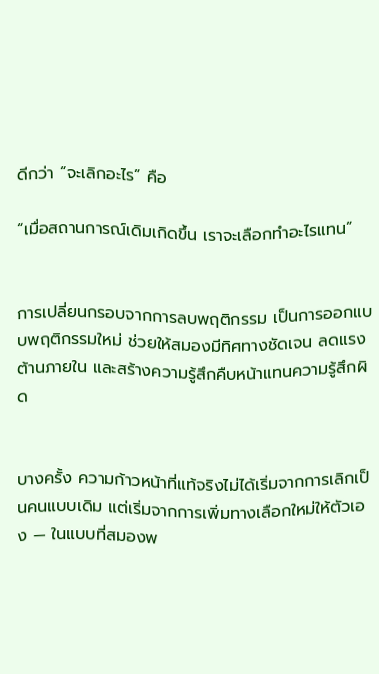ดีกว่า “จะเลิกอะไร” คือ

“เมื่อสถานการณ์เดิมเกิดขึ้น เราจะเลือกทำอะไรแทน”


การเปลี่ยนกรอบจากการลบพฤติกรรม เป็นการออกแบบพฤติกรรมใหม่ ช่วยให้สมองมีทิศทางชัดเจน ลดแรงต้านภายใน และสร้างความรู้สึกคืบหน้าแทนความรู้สึกผิด


บางครั้ง ความก้าวหน้าที่แท้จริงไม่ได้เริ่มจากการเลิกเป็นคนแบบเดิม แต่เริ่มจากการเพิ่มทางเลือกใหม่ให้ตัวเอง — ในแบบที่สมองพ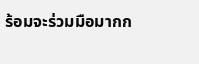ร้อมจะร่วมมือมากก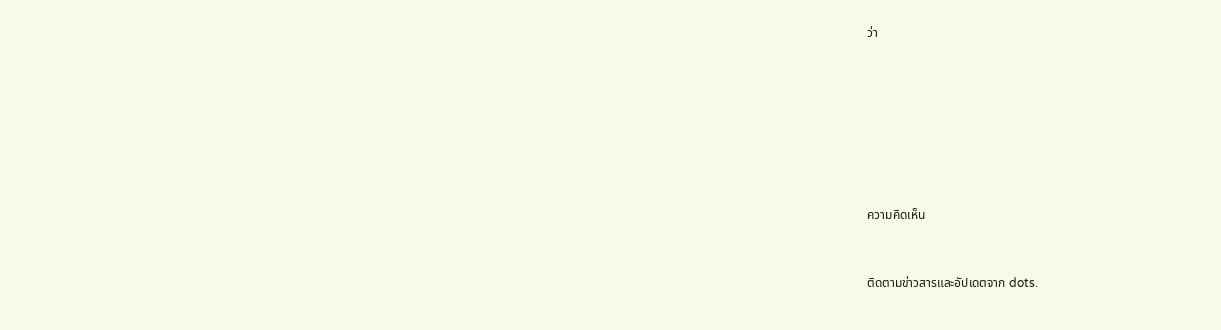ว่า







ความคิดเห็น


ติดตามข่าวสารและอัปเดตจาก dots.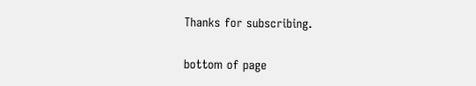Thanks for subscribing.

bottom of page